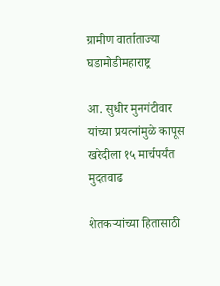ग्रामीण वार्ताताज्या घडामोडीमहाराष्ट्र

आ. सुधीर मुनगंटीवार यांच्या प्रयत्नांमुळे कापूस खरेदीला १५ मार्चपर्यंत मुदतवाढ

शेतकऱ्यांच्या हितासाठी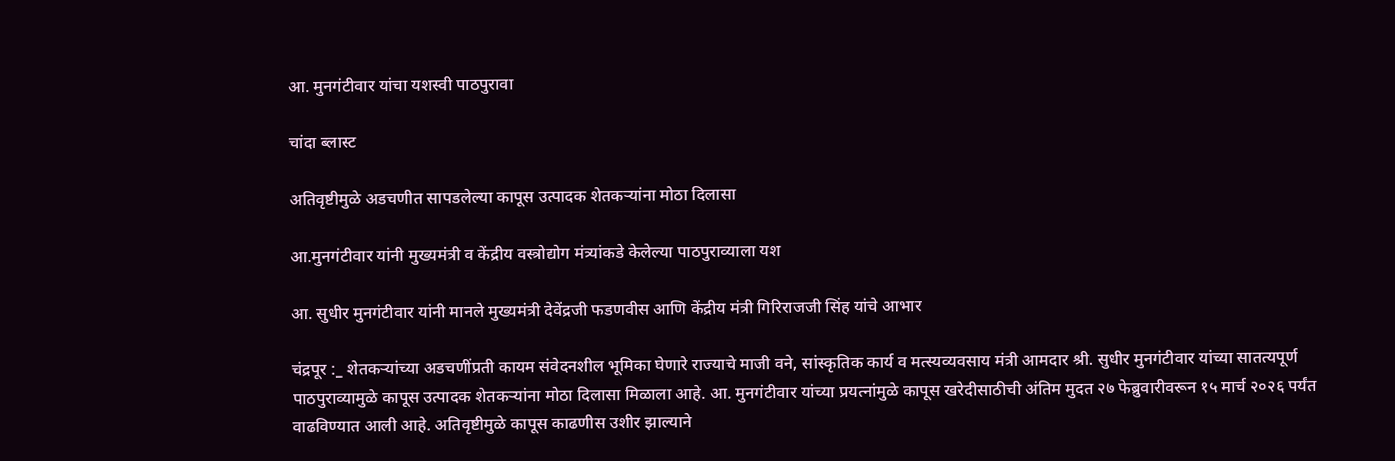आ. मुनगंटीवार यांचा यशस्वी पाठपुरावा

चांदा ब्लास्ट

अतिवृष्टीमुळे अडचणीत सापडलेल्या कापूस उत्पादक शेतकऱ्यांना मोठा दिलासा

आ.मुनगंटीवार यांनी मुख्यमंत्री व केंद्रीय वस्त्रोद्योग मंत्र्यांकडे केलेल्या पाठपुराव्याला यश

आ. सुधीर मुनगंटीवार यांनी मानले मुख्यमंत्री देवेंद्रजी फडणवीस आणि केंद्रीय मंत्री गिरिराजजी सिंह यांचे आभार

चंद्रपूर :_ शेतकऱ्यांच्या अडचणींप्रती कायम संवेदनशील भूमिका घेणारे राज्याचे माजी वने, सांस्कृतिक कार्य व मत्स्यव्यवसाय मंत्री आमदार श्री. सुधीर मुनगंटीवार यांच्या सातत्यपूर्ण पाठपुराव्यामुळे कापूस उत्पादक शेतकऱ्यांना मोठा दिलासा मिळाला आहे. आ. मुनगंटीवार यांच्या प्रयत्नांमुळे कापूस खरेदीसाठीची अंतिम मुदत २७ फेब्रुवारीवरून १५ मार्च २०२६ पर्यंत वाढविण्यात आली आहे. अतिवृष्टीमुळे कापूस काढणीस उशीर झाल्याने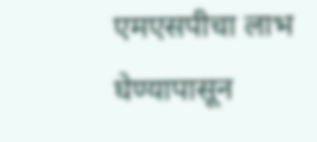एमएसपीचा लाभ घेण्यापासून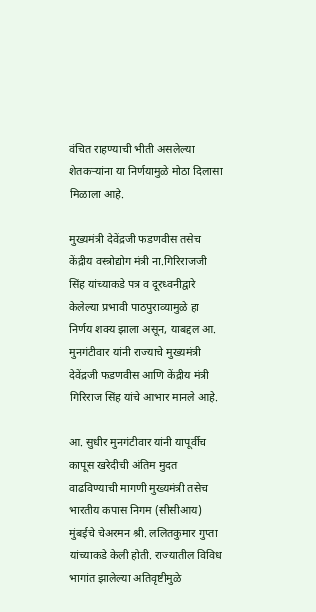वंचित राहण्याची भीती असलेल्या शेतकऱ्यांना या निर्णयामुळे मोठा दिलासा मिळाला आहे.

मुख्यमंत्री देवेंद्रजी फडणवीस तसेच केंद्रीय वस्त्रोद्योग मंत्री ना.गिरिराजजी सिंह यांच्याकडे पत्र व दूरध्वनीद्वारे केलेल्या प्रभावी पाठपुराव्यामुळे हा निर्णय शक्य झाला असून, याबद्दल आ. मुनगंटीवार यांनी राज्याचे मुख्यमंत्री देवेंद्रजी फडणवीस आणि केंद्रीय मंत्री गिरिराज सिंह यांचे आभार मानले आहे.

आ. सुधीर मुनगंटीवार यांनी यापूर्वीच कापूस खरेदीची अंतिम मुदत वाढविण्याची मागणी मुख्यमंत्री तसेच भारतीय कपास निगम (सीसीआय) मुंबईचे चेअरमन श्री. ललितकुमार गुप्ता यांच्याकडे केली होती. राज्यातील विविध भागांत झालेल्या अतिवृष्टीमुळे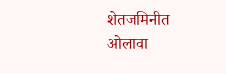शेतजमिनीत ओलावा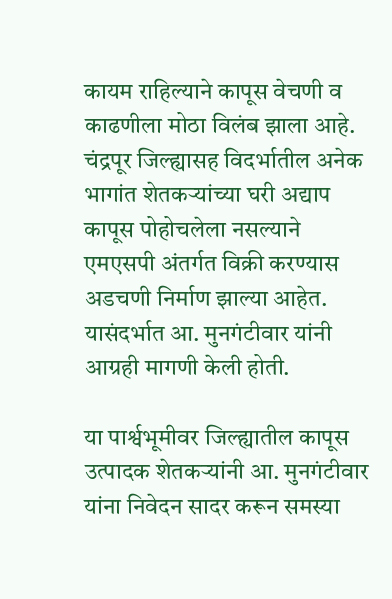कायम राहिल्याने कापूस वेचणी व काढणीला मोठा विलंब झाला आहे. चंद्रपूर जिल्ह्यासह विदर्भातील अनेक भागांत शेतकऱ्यांच्या घरी अद्याप कापूस पोहोचलेला नसल्याने एमएसपी अंतर्गत विक्री करण्यास अडचणी निर्माण झाल्या आहेत. यासंदर्भात आ. मुनगंटीवार यांनी आग्रही मागणी केली होती.

या पार्श्वभूमीवर जिल्ह्यातील कापूस उत्पादक शेतकऱ्यांनी आ. मुनगंटीवार यांना निवेदन सादर करून समस्या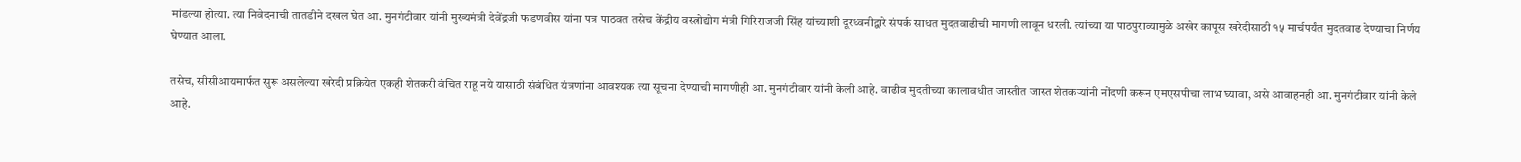मांडल्या होत्या. त्या निवेदनाची तातडीने दखल घेत आ. मुनगंटीवार यांनी मुख्यमंत्री देवेंद्रजी फडणवीस यांना पत्र पाठवत तसेच केंद्रीय वस्त्रोद्योग मंत्री गिरिराजजी सिंह यांच्याशी दूरध्वनीद्वारे संपर्क साधत मुदतवाढीची मागणी लावून धरली. त्यांच्या या पाठपुराव्यामुळे अखेर कापूस खरेदीसाठी १५ मार्चपर्यंत मुदतवाढ देण्याचा निर्णय घेण्यात आला.

तसेच, सीसीआयमार्फत सुरू असलेल्या खरेदी प्रक्रियेत एकही शेतकरी वंचित राहू नये यासाठी संबंधित यंत्रणांना आवश्यक त्या सूचना देण्याची मागणीही आ. मुनगंटीवार यांनी केली आहे. वाढीव मुदतीच्या कालावधीत जास्तीत जास्त शेतकऱ्यांनी नोंदणी करून एमएसपीचा लाभ घ्यावा, असे आवाहनही आ. मुनगंटीवार यांनी केले आहे.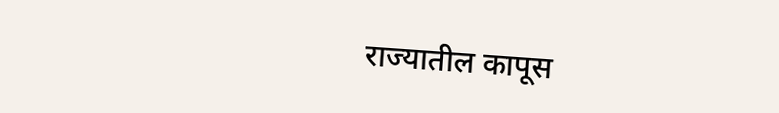राज्यातील कापूस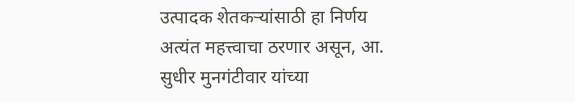उत्पादक शेतकऱ्यांसाठी हा निर्णय अत्यंत महत्त्वाचा ठरणार असून, आ. सुधीर मुनगंटीवार यांच्या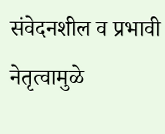संवेदनशील व प्रभावी नेतृत्वामुळे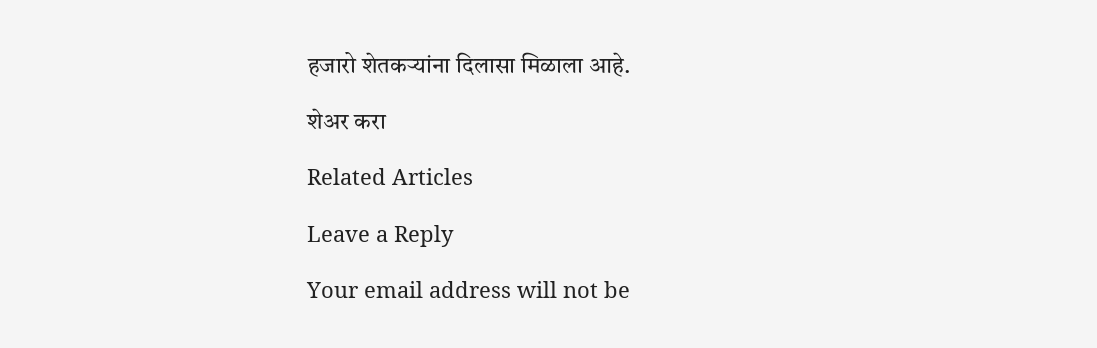हजारो शेतकऱ्यांना दिलासा मिळाला आहे.

शेअर करा

Related Articles

Leave a Reply

Your email address will not be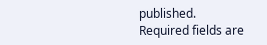published. Required fields are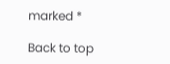marked *

Back to top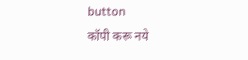button
कॉपी करू नये